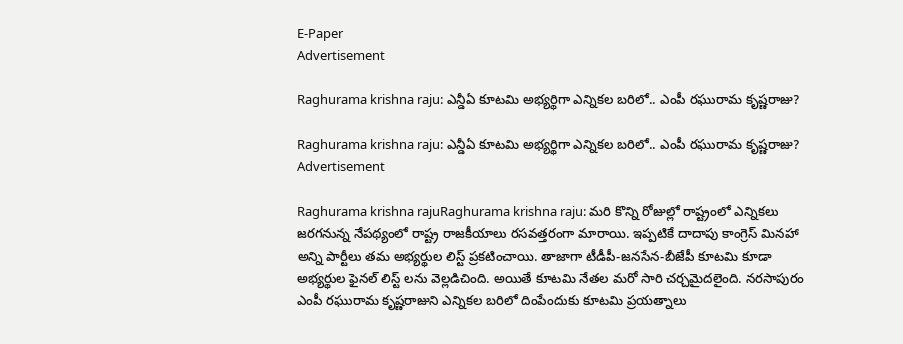E-Paper
Advertisement

Raghurama krishna raju: ఎన్డీఏ కూటమి అభ్యర్థిగా ఎన్నికల బరిలో.. ఎంపీ రఘురామ కృష్ణరాజు?

Raghurama krishna raju: ఎన్డీఏ కూటమి అభ్యర్థిగా ఎన్నికల బరిలో.. ఎంపీ రఘురామ కృష్ణరాజు?
Advertisement

Raghurama krishna rajuRaghurama krishna raju: మరి కొన్ని రోజుల్లో రాష్ట్రంలో ఎన్నికలు జరగనున్న నేపథ్యంలో రాష్ట్ర రాజకీయాలు రసవత్తరంగా మారాయి. ఇప్పటికే దాదాపు కాంగ్రెస్ మినహా అన్ని పార్టీలు తమ అభ్యర్థుల లిస్ట్ ప్రకటించాయి. తాజాగా టీడీపీ-జనసేన-బీజేపీ కూటమి కూడా అభ్యర్థుల ఫైనల్ లిస్ట్ లను వెల్లడిచింది. అయితే కూటమి నేతల మరో సారి చర్చమైదలైంది. నరసాపురం ఎంపీ రఘురామ కృష్ణరాజుని ఎన్నికల బరిలో దింపేందుకు కూటమి ప్రయత్నాలు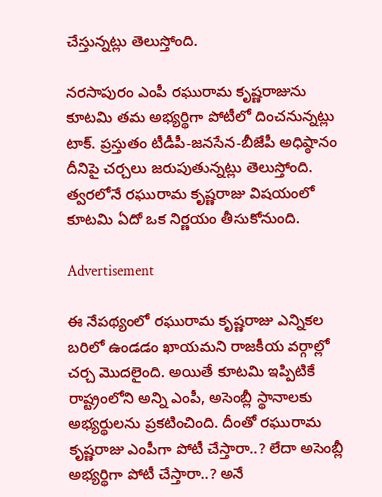చేస్తున్నట్లు తెలుస్తోంది.

నరసాపురం ఎంపీ రఘురామ కృష్ణరాజును కూటమి తమ అభ్యర్థిగా పోటీలో దించనున్నట్లు టాక్. ప్రస్తుతం టీడీపీ-జనసేన-బీజేపీ అధిష్ఠానం దీనిపై చర్చలు జరుపుతున్నట్లు తెలుస్తోంది. త్వరలోనే రఘురామ కృష్ణరాజు విషయంలో కూటమి ఏదో ఒక నిర్ణయం తీసుకోనుంది.

Advertisement

ఈ నేపథ్యంలో రఘురామ కృష్ణరాజు ఎన్నికల బరిలో ఉండడం ఖాయమని రాజకీయ వర్గాల్లో చర్చ మొదలైంది. అయితే కూటమి ఇప్పిటికే రాష్ట్రంలోని అన్ని ఎంపీ, అసెంబ్లీ స్థానాలకు అభ్యర్థులను ప్రకటించింది. దీంతో రఘురామ కృష్ణరాజు ఎంపీగా పోటీ చేస్తారా..? లేదా అసెంబ్లీ అభ్యర్థిగా పోటీ చేస్తారా..? అనే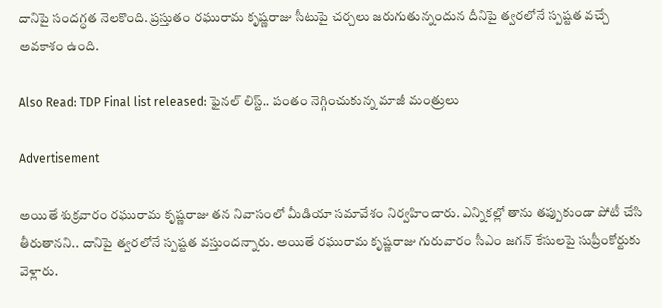దానిపై సందగ్ధత నెలకొంది. ప్రస్తుతం రఘురామ కృష్ణరాజు సీటుపై చర్చలు జరుగుతున్నందున దీనిపై త్వరలోనే స్పష్టత వచ్చే అవకాశం ఉంది.

Also Read: TDP Final list released: ఫైనల్ లిస్ట్.. పంతం నెగ్గించుకున్న మాజీ మంత్రులు

Advertisement

అయితే శుక్రవారం రఘురామ కృష్ణరాజు తన నివాసంలో మీడియా సమావేశం నిర్వహించారు. ఎన్నికల్లో తాను తప్పుకుండా పోటీ చేసి తీరుతానని.. దానిపై త్వరలోనే స్పష్టత వస్తుందన్నారు. అయితే రఘురామ కృష్ణరాజు గురువారం సీఎం జగన్ కేసులపై సుప్రీంకోర్టుకు వెళ్లారు.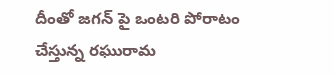దీంతో జగన్ పై ఒంటరి పోరాటం చేస్తున్న రఘురామ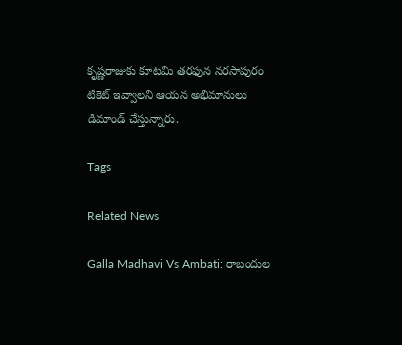కృష్ణరాజుకు కూటమి తరఫున నరసాపురం టికెట్ ఇవ్వాలని ఆయన అభిమానులు డిమాండ్ చేస్తున్నారు.

Tags

Related News

Galla Madhavi Vs Ambati: రాబందుల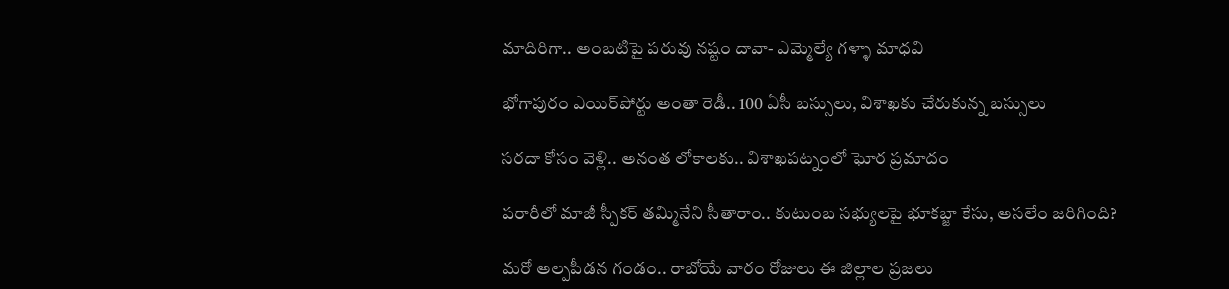మాదిరిగా.. అంబటిపై పరువు నష్టం దావా- ఎమ్మెల్యే గళ్ళా మాధవి

భోగాపురం ఎయిర్‌పోర్టు అంతా రెడీ.. 100 ఏసీ బస్సులు, విశాఖకు చేరుకున్న బస్సులు

సరదా కోసం వెళ్లి.. అనంత లోకాలకు.. విశాఖపట్నంలో ఘోర ప్రమాదం

పరారీలో మాజీ స్పీకర్ తమ్మినేని సీతారాం.. కుటుంబ సభ్యులపై భూకబ్జా కేసు, అసలేం జరిగింది?

మరో అల్పపీడన గండం.. రాబోయే వారం రోజులు ఈ జిల్లాల ప్రజలు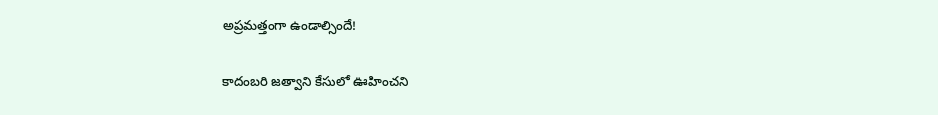అప్రమత్తంగా ఉండాల్సిందే!

కాదంబరి జత్వాని కేసులో ఊహించని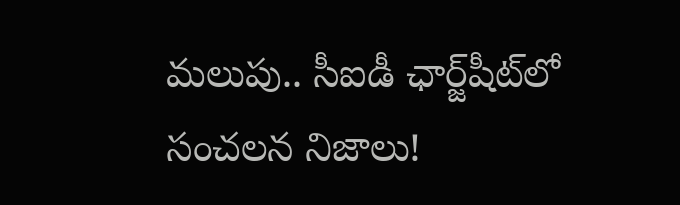మలుపు.. సీఐడీ ఛార్జ్‌షీట్‌లో సంచలన నిజాలు!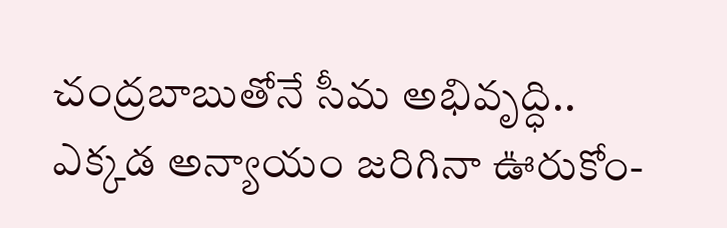చంద్రబాబుతోనే సీమ అభివృద్ధి.. ఎక్కడ అన్యాయం జరిగినా ఊరుకోం-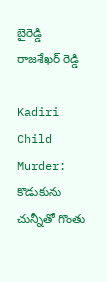బైరెడ్డి రాజశేఖర్ రెడ్డి

Kadiri Child Murder: కొడుకును చున్నీతో గొంతు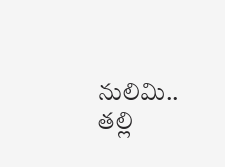నులిమి.. తల్లి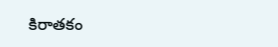కిరాతకం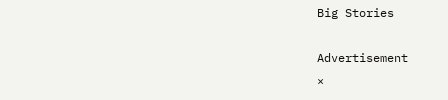Big Stories

Advertisement
×